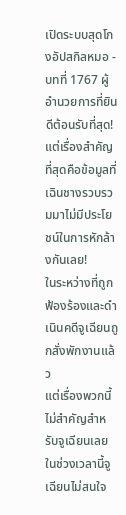เปิดระบบสุดโกงอัปสกิลหมอ - บทที่ 1767 ผู้อำนวยการที่ยินดีต้อนรับที่สุด!
แต่เรื่องสำคัญที่สุดคือข้อมูลที่เฉินชางรวบรวมมาไม่มีประโยชน์ในการหักล้างกันเลย!
ในระหว่างที่ถูกฟ้องร้องและดำเนินคดีจูเฉียนถูกสั่งพักงานแล้ว
แต่เรื่องพวกนี้ไม่สำคัญสำหรับจูเฉียนเลยในช่วงเวลานี้จูเฉียนไม่สนใจ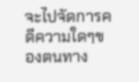จะไปจัดการคดีความใดๆของตนทาง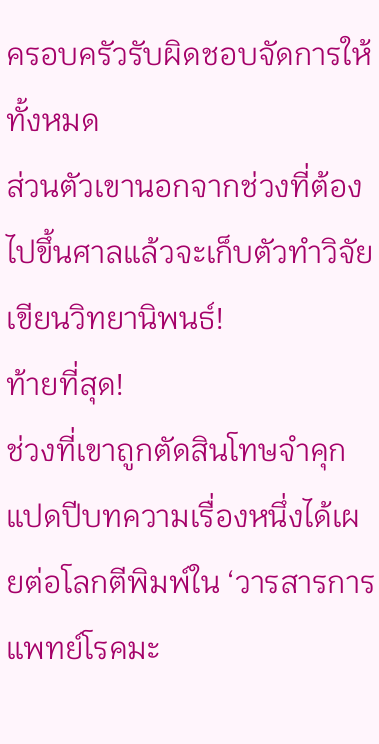ครอบครัวรับผิดชอบจัดการให้ทั้งหมด
ส่วนตัวเขานอกจากช่วงที่ต้องไปขึ้นศาลแล้วจะเก็บตัวทำวิจัยเขียนวิทยานิพนธ์!
ท้ายที่สุด!
ช่วงที่เขาถูกตัดสินโทษจำคุกแปดปีบทความเรื่องหนึ่งได้เผยต่อโลกตีพิมพ์ใน ‘วารสารการแพทย์โรคมะ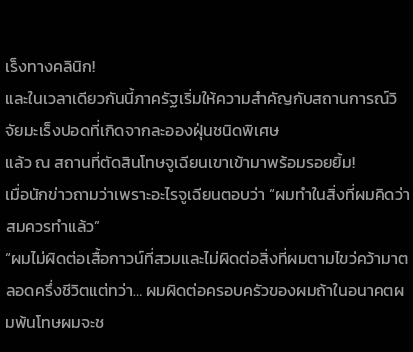เร็งทางคลินิก!
และในเวลาเดียวกันนี้ภาครัฐเริ่มให้ความสำคัญกับสถานการณ์วิจัยมะเร็งปอดที่เกิดจากละอองฝุ่นชนิดพิเศษ
แล้ว ณ สถานที่ตัดสินโทษจูเฉียนเขาเข้ามาพร้อมรอยยิ้ม!
เมื่อนักข่าวถามว่าเพราะอะไรจูเฉียนตอบว่า “ผมทำในสิ่งที่ผมคิดว่าสมควรทำแล้ว”
“ผมไม่ผิดต่อเสื้อกาวน์ที่สวมและไม่ผิดต่อสิ่งที่ผมตามไขว่คว้ามาตลอดครึ่งชีวิตแต่ทว่า… ผมผิดต่อครอบครัวของผมถ้าในอนาคตผมพ้นโทษผมจะช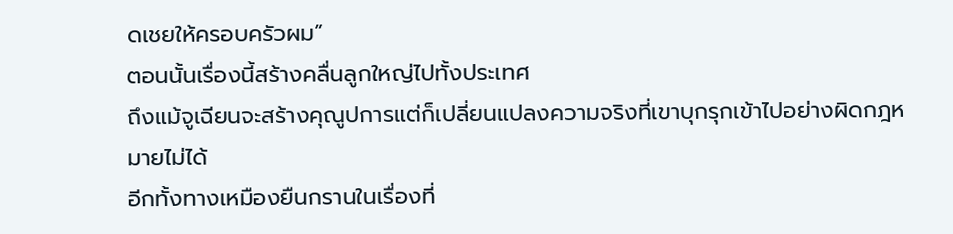ดเชยให้ครอบครัวผม”
ตอนนั้นเรื่องนี้สร้างคลื่นลูกใหญ่ไปทั้งประเทศ
ถึงแม้จูเฉียนจะสร้างคุณูปการแต่ก็เปลี่ยนแปลงความจริงที่เขาบุกรุกเข้าไปอย่างผิดกฎหมายไม่ได้
อีกทั้งทางเหมืองยืนกรานในเรื่องที่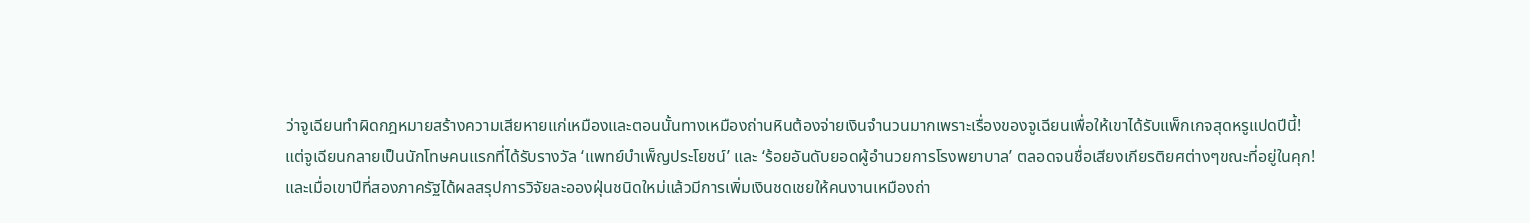ว่าจูเฉียนทำผิดกฎหมายสร้างความเสียหายแก่เหมืองและตอนนั้นทางเหมืองถ่านหินต้องจ่ายเงินจำนวนมากเพราะเรื่องของจูเฉียนเพื่อให้เขาได้รับแพ็กเกจสุดหรูแปดปีนี้!
แต่จูเฉียนกลายเป็นนักโทษคนแรกที่ได้รับรางวัล ‘แพทย์บำเพ็ญประโยชน์’ และ ‘ร้อยอันดับยอดผู้อำนวยการโรงพยาบาล’ ตลอดจนชื่อเสียงเกียรติยศต่างๆขณะที่อยู่ในคุก!
และเมื่อเขาปีที่สองภาครัฐได้ผลสรุปการวิจัยละอองฝุ่นชนิดใหม่แล้วมีการเพิ่มเงินชดเชยให้คนงานเหมืองถ่า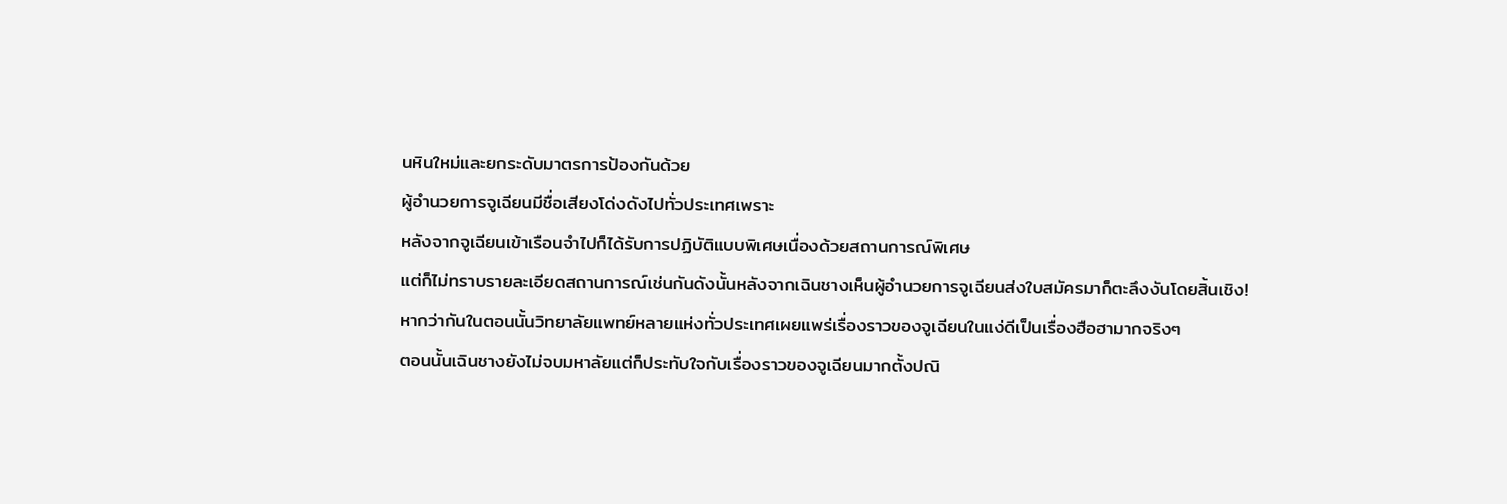นหินใหม่และยกระดับมาตรการป้องกันด้วย
ผู้อำนวยการจูเฉียนมีชื่อเสียงโด่งดังไปทั่วประเทศเพราะ
หลังจากจูเฉียนเข้าเรือนจำไปก็ได้รับการปฏิบัติแบบพิเศษเนื่องด้วยสถานการณ์พิเศษ
แต่ก็ไม่ทราบรายละเอียดสถานการณ์เช่นกันดังนั้นหลังจากเฉินชางเห็นผู้อำนวยการจูเฉียนส่งใบสมัครมาก็ตะลึงงันโดยสิ้นเชิง!
หากว่ากันในตอนนั้นวิทยาลัยแพทย์หลายแห่งทั่วประเทศเผยแพร่เรื่องราวของจูเฉียนในแง่ดีเป็นเรื่องฮือฮามากจริงๆ
ตอนนั้นเฉินชางยังไม่จบมหาลัยแต่ก็ประทับใจกับเรื่องราวของจูเฉียนมากตั้งปณิ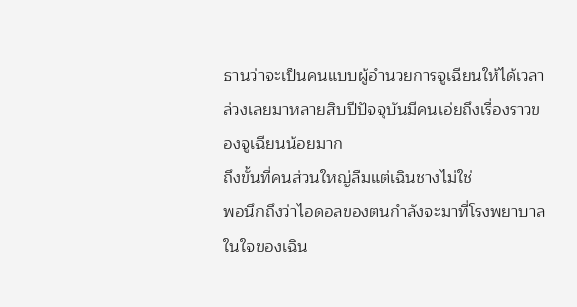ธานว่าจะเป็นคนแบบผู้อำนวยการจูเฉียนให้ได้เวลาล่วงเลยมาหลายสิบปีปัจจุบันมีคนเอ่ยถึงเรื่องราวของจูเฉียนน้อยมาก
ถึงขั้นที่คนส่วนใหญ่ลืมแต่เฉินชางไม่ใช่
พอนึกถึงว่าไอดอลของตนกำลังจะมาที่โรงพยาบาลในใจของเฉิน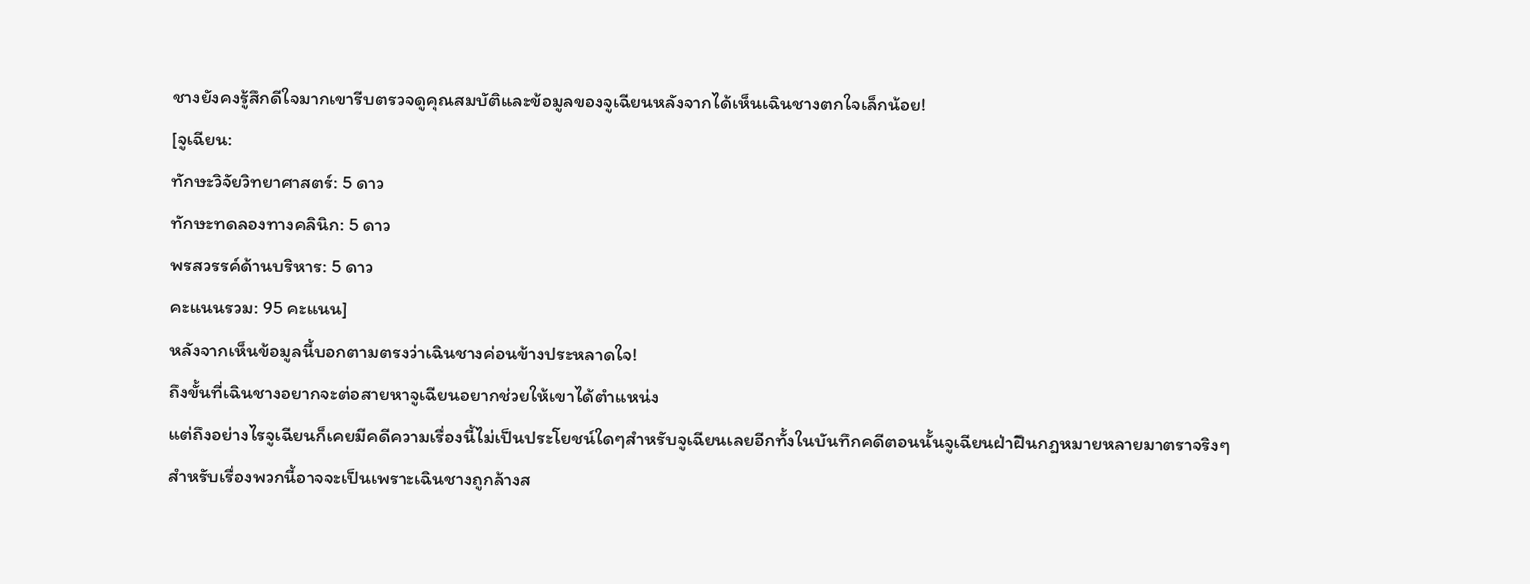ชางยังคงรู้สึกดีใจมากเขารีบตรวจดูคุณสมบัติและข้อมูลของจูเฉียนหลังจากได้เห็นเฉินชางตกใจเล็กน้อย!
[จูเฉียน:
ทักษะวิจัยวิทยาศาสตร์: 5 ดาว
ทักษะทดลองทางคลินิก: 5 ดาว
พรสวรรค์ด้านบริหาร: 5 ดาว
คะแนนรวม: 95 คะแนน]
หลังจากเห็นข้อมูลนี้บอกตามตรงว่าเฉินชางค่อนข้างประหลาดใจ!
ถึงขั้นที่เฉินชางอยากจะต่อสายหาจูเฉียนอยากช่วยให้เขาได้ตำแหน่ง
แต่ถึงอย่างไรจูเฉียนก็เคยมีคดีความเรื่องนี้ไม่เป็นประโยชน์ใดๆสำหรับจูเฉียนเลยอีกทั้งในบันทึกคดีตอนนั้นจูเฉียนฝ่าฝืนกฎหมายหลายมาตราจริงๆ
สำหรับเรื่องพวกนี้อาจจะเป็นเพราะเฉินชางถูกล้างส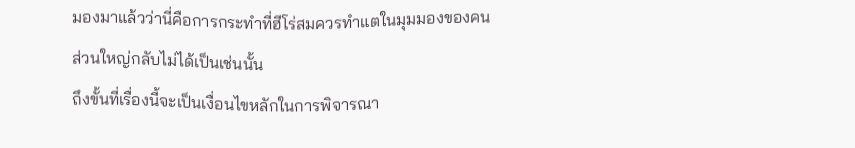มองมาแล้วว่านี่คือการกระทำที่ฮีโร่สมควรทำแตในมุมมองของคนส่วนใหญ่กลับไม่ได้เป็นเช่นนั้น
ถึงขั้นที่เรื่องนี้จะเป็นเงื่อนไขหลักในการพิจารณา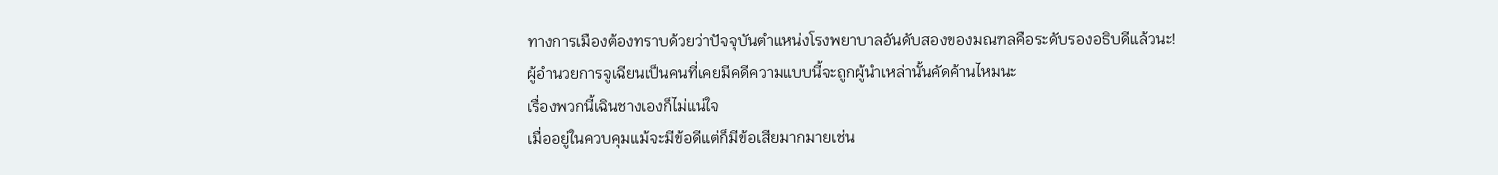ทางการเมืองต้องทราบด้วยว่าปัจจุบันตำแหน่งโรงพยาบาลอันดับสองของมณฑลคือระดับรองอธิบดีแล้วนะ!
ผู้อำนวยการจูเฉียนเป็นคนที่เคยมีคดีความแบบนี้จะถูกผู้นำเหล่านั้นคัดค้านไหมนะ
เรื่องพวกนี้เฉินชางเองก็ไม่แน่ใจ
เมื่ออยู่ในควบคุมแม้จะมีข้อดีแต่ก็มีข้อเสียมากมายเช่น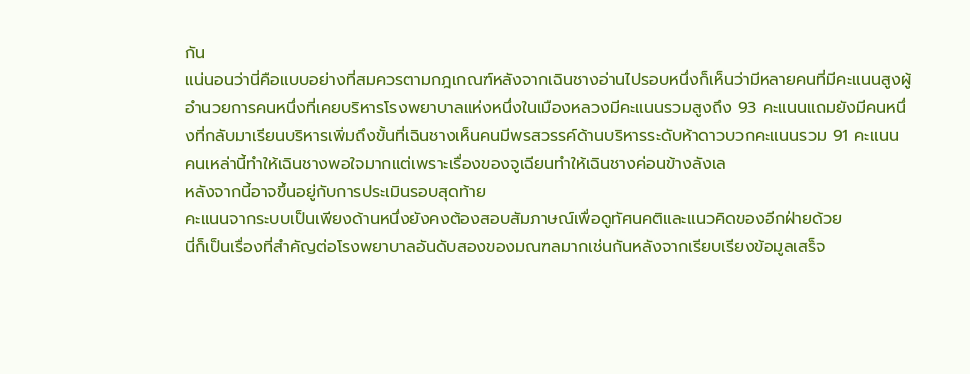กัน
แน่นอนว่านี่คือแบบอย่างที่สมควรตามกฎเกณฑ์หลังจากเฉินชางอ่านไปรอบหนึ่งก็เห็นว่ามีหลายคนที่มีคะแนนสูงผู้อำนวยการคนหนึ่งที่เคยบริหารโรงพยาบาลแห่งหนึ่งในเมืองหลวงมีคะแนนรวมสูงถึง 93 คะแนนแถมยังมีคนหนึ่งที่กลับมาเรียนบริหารเพิ่มถึงขั้นที่เฉินชางเห็นคนมีพรสวรรค์ด้านบริหารระดับห้าดาวบวกคะแนนรวม 91 คะแนน
คนเหล่านี้ทำให้เฉินชางพอใจมากแต่เพราะเรื่องของจูเฉียนทำให้เฉินชางค่อนข้างลังเล
หลังจากนี้อาจขึ้นอยู่กับการประเมินรอบสุดท้าย
คะแนนจากระบบเป็นเพียงด้านหนึ่งยังคงต้องสอบสัมภาษณ์เพื่อดูทัศนคติและแนวคิดของอีกฝ่ายด้วย
นี่ก็เป็นเรื่องที่สำคัญต่อโรงพยาบาลอันดับสองของมณฑลมากเช่นกันหลังจากเรียบเรียงข้อมูลเสร็จ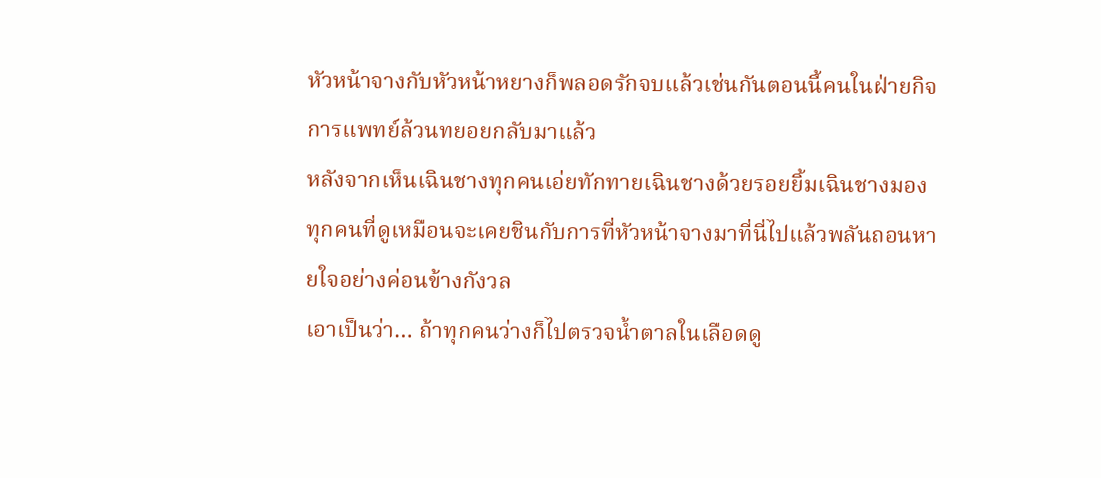หัวหน้าจางกับหัวหน้าหยางก็พลอดรักจบแล้วเช่นกันตอนนี้คนในฝ่ายกิจการแพทย์ล้วนทยอยกลับมาแล้ว
หลังจากเห็นเฉินชางทุกคนเอ่ยทักทายเฉินชางด้วยรอยยิ้มเฉินชางมองทุกคนที่ดูเหมือนจะเคยชินกับการที่หัวหน้าจางมาที่นี่ไปแล้วพลันถอนหายใจอย่างค่อนข้างกังวล
เอาเป็นว่า… ถ้าทุกคนว่างก็ไปตรวจน้ำตาลในเลือดดู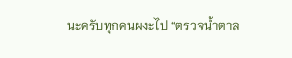นะครับทุกคนผงะไป “ตรวจน้ำตาล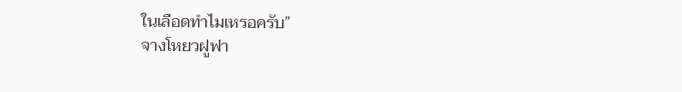ในเลือดทำไมเหรอครับ”
จางโหยวฝูฟา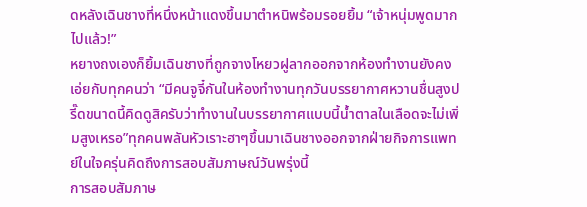ดหลังเฉินชางที่หนึ่งหน้าแดงขึ้นมาตำหนิพร้อมรอยยิ้ม “เจ้าหนุ่มพูดมากไปแล้ว!”
หยางถงเองก็ยิ้มเฉินชางที่ถูกจางโหยวฝูลากออกจากห้องทำงานยังคงเอ่ยกับทุกคนว่า “มีคนจูจี๋กันในห้องทำงานทุกวันบรรยากาศหวานชื่นสูงปรี๊ดขนาดนี้คิดดูสิครับว่าทำงานในบรรยากาศแบบนี้น้ำตาลในเลือดจะไม่เพิ่มสูงเหรอ”ทุกคนพลันหัวเราะฮาๆขึ้นมาเฉินชางออกจากฝ่ายกิจการแพทย์ในใจครุ่นคิดถึงการสอบสัมภาษณ์วันพรุ่งนี้
การสอบสัมภาษ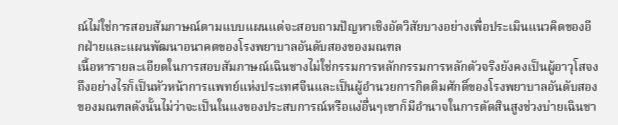ณ์ไม่ใช่การสอบสัมภาษณ์ตามแบบแผนแต่จะสอบถามปัญหาเชิงอัตวิสัยบางอย่างเพื่อประเมินแนวคิดของอีกฝ่ายและแผนพัฒนาอนาคตของโรงพยาบาลอันดับสองของมณฑล
เนื้อหารายละเอียดในการสอบสัมภาษณ์เฉินชางไม่ใช่กรรมการหลักกรรมการหลักตัวจริงยังคงเป็นผู้อาวุโสจง
ถึงอย่างไรก็เป็นหัวหน้าการแพทย์แห่งประเทศจีนและเป็นผู้อำนวยการกิตติมศักดิ์ของโรงพยาบาลอันดับสองของมณฑลดังนั้นไม่ว่าจะเป็นในแงของประสบการณ์หรือแง่อื่นๆเขาก็มีอำนาจในการตัดสินสูงช่วงบ่ายเฉินชา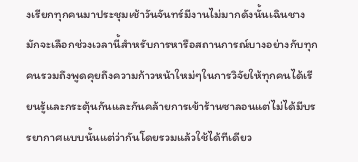งเรียกทุกคนมาประชุมเช้าวันจันทร์มีงานไม่มากดังนั้นเฉินชางมักจะเลือกช่วงเวลานี้สำหรับการหารือสถานการณ์บางอย่างกับทุกคนรวมถึงพูดคุยถึงความก้าวหน้าใหม่ๆในการวิจัยให้ทุกคนได้เรียนรู้และกระตุ้นกันและกันคล้ายการเข้าร้านซาลอนแต่ไม่ได้มีบรรยากาศแบบนั้นแต่ว่ากันโดยรวมแล้วใช้ได้ทีเดียว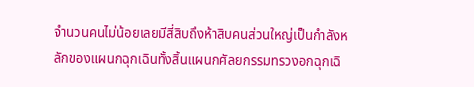จำนวนคนไม่น้อยเลยมีสี่สิบถึงห้าสิบคนส่วนใหญ่เป็นกำลังหลักของแผนกฉุกเฉินทั้งสิ้นแผนกศัลยกรรมทรวงอกฉุกเฉิ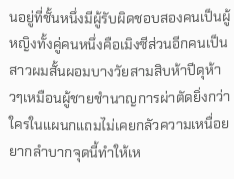นอยู่ที่ชั้นหนึ่งมีผู้รับผิดชอบสองคนเป็นผู้หญิงทั้งคู่คนหนึ่งคือเมิงซีส่วนอีกคนเป็นสาวผมสั้นผอมบางวัยสามสิบห้าปีดุห้าวๆเหมือนผู้ชายชำนาญการผ่าตัดยิ่งกว่าใครในแผนกแถมไม่เคยกลัวความเหนื่อยยากลำบากจุดนี้ทำให้เห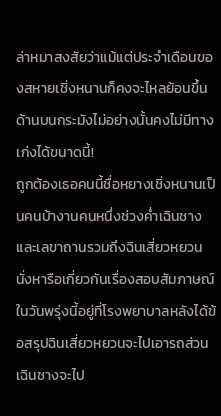ล่าหมาสงสัยว่าแม้แต่ประจำเดือนของสหายเชิ่งหนานก็คงจะไหลย้อนขึ้นด้านบนกระมังไม่อย่างนั้นคงไม่มีทางเก่งได้ขนาดนี้!
ถูกต้องเธอคนนี้ชื่อหยางเชิ่งหนานเป็นคนบ้างานคนหนึ่งช่วงค่ำเฉินชางและเลขาถานรวมถึงฉินเสี่ยวหยวนนั่งหารือเกี่ยวกันเรื่องสอบสัมภาษณ์ในวันพรุ่งนี้อยู่ที่โรงพยาบาลหลังได้ข้อสรุปฉินเสี่ยวหยวนจะไปเอารถส่วนเฉินชางจะไป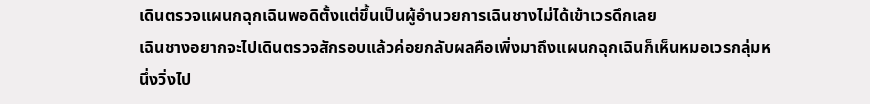เดินตรวจแผนกฉุกเฉินพอดิตั้งแต่ขึ้นเป็นผู้อำนวยการเฉินชางไม่ได้เข้าเวรดึกเลย
เฉินชางอยากจะไปเดินตรวจสักรอบแล้วค่อยกลับผลคือเพิ่งมาถึงแผนกฉุกเฉินก็เห็นหมอเวรกลุ่มหนึ่งวิ่งไป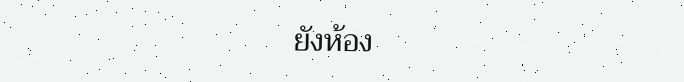ยังห้อง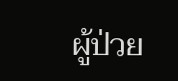ผู้ป่วย